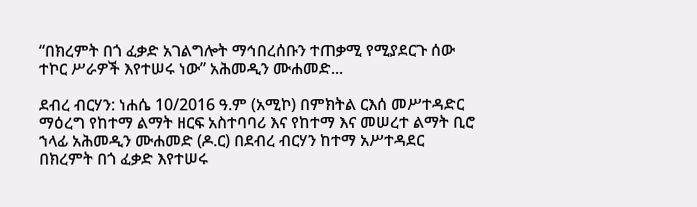“በክረምት በጎ ፈቃድ አገልግሎት ማኅበረሰቡን ተጠቃሚ የሚያደርጉ ሰው ተኮር ሥራዎች እየተሠሩ ነው” አሕመዲን ሙሐመድ...

ደብረ ብርሃን: ነሐሴ 10/2016 ዓ.ም (አሚኮ) በምክትል ርእሰ መሥተዳድር ማዕረግ የከተማ ልማት ዘርፍ አስተባባሪ እና የከተማ እና መሠረተ ልማት ቢሮ ኀላፊ አሕመዲን ሙሐመድ (ዶ.ር) በደብረ ብርሃን ከተማ አሥተዳደር በክረምት በጎ ፈቃድ እየተሠሩ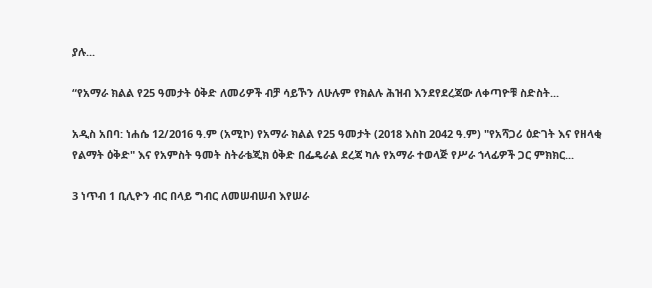ያሉ...

“የአማራ ክልል የ25 ዓመታት ዕቅድ ለመሪዎች ብቻ ሳይኾን ለሁሉም የክልሉ ሕዝብ እንደየደረጃው ለቀጣዮቹ ስድስት...

አዲስ አበባ: ነሐሴ 12/2016 ዓ.ም (አሚኮ) የአማራ ክልል የ25 ዓመታት (2018 እስከ 2042 ዓ.ም) "የአሻጋሪ ዕድገት እና የዘላቂ የልማት ዕቅድ" እና የአምስት ዓመት ስትራቴጂክ ዕቅድ በፌዴራል ደረጃ ካሉ የአማራ ተወላጅ የሥራ ኀላፊዎች ጋር ምክክር...

3 ነጥብ 1 ቢሊዮን ብር በላይ ግብር ለመሠብሠብ እየሠራ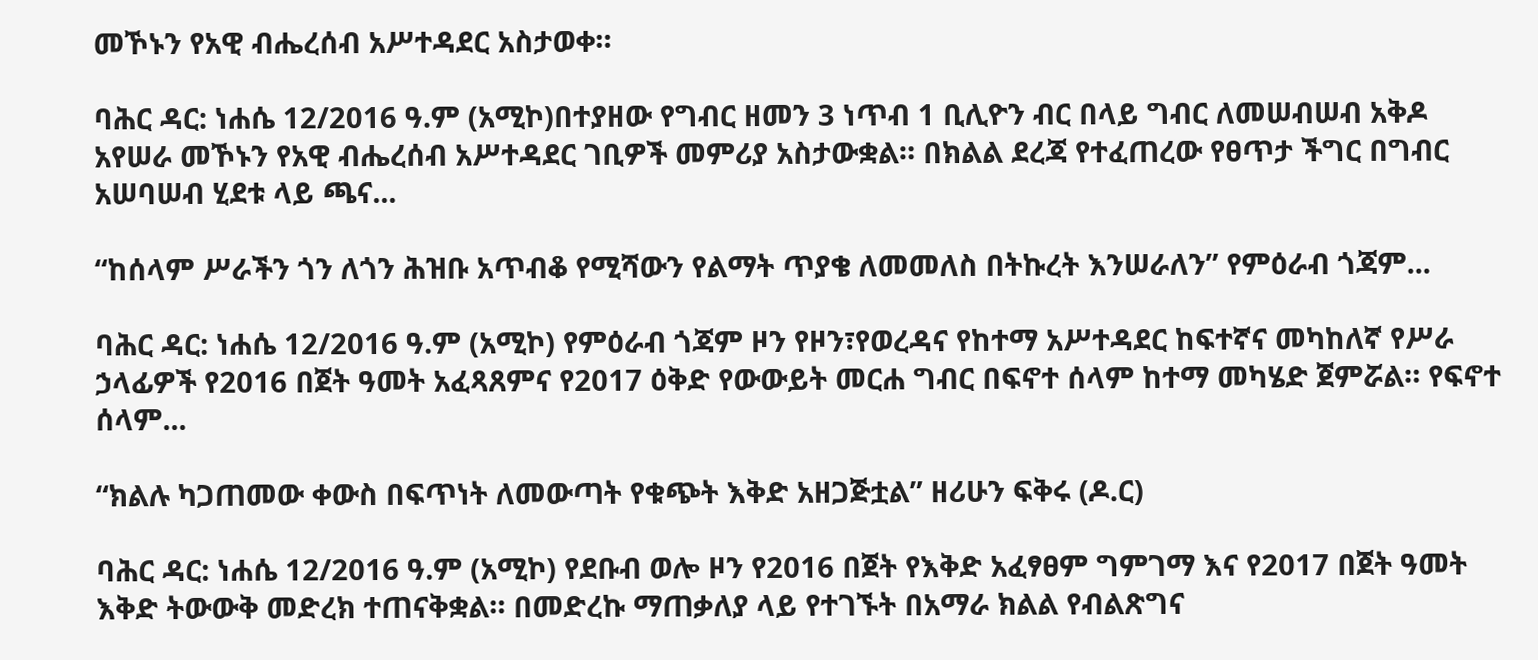መኾኑን የአዊ ብሔረሰብ አሥተዳደር አስታወቀ።

ባሕር ዳር: ነሐሴ 12/2016 ዓ.ም (አሚኮ)በተያዘው የግብር ዘመን 3 ነጥብ 1 ቢሊዮን ብር በላይ ግብር ለመሠብሠብ አቅዶ አየሠራ መኾኑን የአዊ ብሔረሰብ አሥተዳደር ገቢዎች መምሪያ አስታውቋል። በክልል ደረጃ የተፈጠረው የፀጥታ ችግር በግብር አሠባሠብ ሂደቱ ላይ ጫና...

“ከሰላም ሥራችን ጎን ለጎን ሕዝቡ አጥብቆ የሚሻውን የልማት ጥያቄ ለመመለስ በትኩረት እንሠራለን” የምዕራብ ጎጃም...

ባሕር ዳር: ነሐሴ 12/2016 ዓ.ም (አሚኮ) የምዕራብ ጎጃም ዞን የዞን፣የወረዳና የከተማ አሥተዳደር ከፍተኛና መካከለኛ የሥራ ኃላፊዎች የ2016 በጀት ዓመት አፈጻጸምና የ2017 ዕቅድ የውውይት መርሐ ግብር በፍኖተ ሰላም ከተማ መካሄድ ጀምሯል። የፍኖተ ሰላም...

“ክልሉ ካጋጠመው ቀውስ በፍጥነት ለመውጣት የቁጭት እቅድ አዘጋጅቷል” ዘሪሁን ፍቅሩ (ዶ.ር)

ባሕር ዳር: ነሐሴ 12/2016 ዓ.ም (አሚኮ) የደቡብ ወሎ ዞን የ2016 በጀት የእቅድ አፈፃፀም ግምገማ እና የ2017 በጀት ዓመት እቅድ ትውውቅ መድረክ ተጠናቅቋል። በመድረኩ ማጠቃለያ ላይ የተገኙት በአማራ ክልል የብልጽግና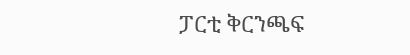ፓርቲ ቅርንጫፍ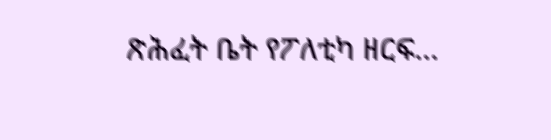ጽሕፈት ቤት የፖለቲካ ዘርፍ...